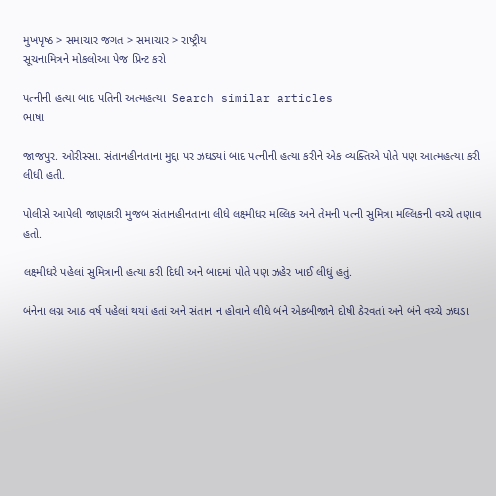મુખપૃષ્ઠ > સમાચાર જગત > સમાચાર > રાષ્ટ્રીય
સૂચનામિત્રને મોકલોઆ પેજ પ્રિન્ટ કરો

પત્નીની હત્યા બાદ પતિની અત્મહત્યા  Search similar articles
ભાષા

જાજપુર. ઓરીસ્સા. સંતાનહીનતાના મુદ્દા પર ઝઘડ્યાં બાદ પત્નીની હત્યા કરીને એક વ્યક્તિએ પોતે પણ આત્મહત્યા કરી લીધી હતી.

પોલીસે આપેલી જાણકારી મુજબ સંતાનહીનતાના લીધે લક્ષ્મીધર મલ્લિક અને તેમની પત્ની સુમિત્રા મલ્લિકની વચ્ચે તણાવ હતો.

લક્ષ્મીધરે પહેલાં સુમિત્રાની હત્યા કરી દિધી અને બાદમાં પોતે પણ ઝહેર ખાઈ લીધું હતું.

બંનેના લગ્ન આઠ વર્ષ પહેલાં થયાં હતાં અને સંતાન ન હોવાને લીધે બંને એકબીજાને દોષી ઠેરવતાં અને બંને વચ્ચે ઝઘડા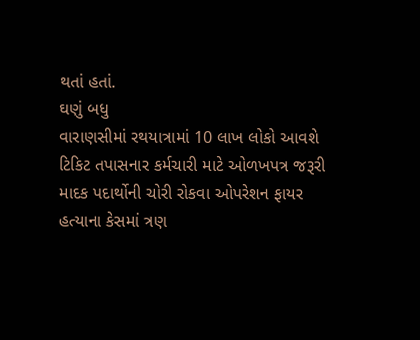થતાં હતાં.
ઘણું બધુ
વારાણસીમાં રથયાત્રામાં 10 લાખ લોકો આવશે
ટિકિટ તપાસનાર કર્મચારી માટે ઓળખપત્ર જરૂરી
માદક પદાર્થોની ચોરી રોકવા ઓપરેશન ફાયર
હત્યાના કેસમાં ત્રણ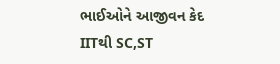ભાઈઓને આજીવન કેદ
IITથી SC,ST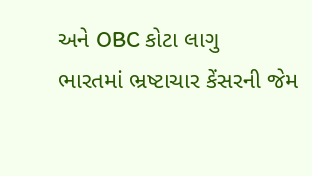અને OBC કોટા લાગુ
ભારતમાં ભ્રષ્ટાચાર કેંસરની જેમ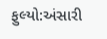ફુલ્યો:અંસારી